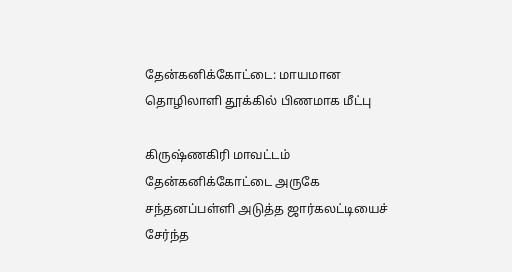தேன்கனிக்கோட்டை: மாயமான தொழிலாளி தூக்கில் பிணமாக மீட்பு

கிருஷ்ணகிரி மாவட்டம் தேன்கனிக்கோட்டை அருகே சந்தனப்பள்ளி அடுத்த ஜார்கலட்டியைச் சேர்ந்த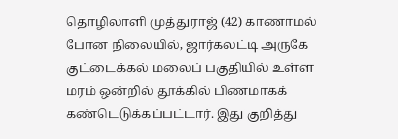தொழிலாளி முத்துராஜ் (42) காணாமல் போன நிலையில், ஜார்கலட்டி அருகே குட்டைக்கல் மலைப் பகுதியில் உள்ள மரம் ஒன்றில் தூக்கில் பிணமாகக் கண்டெடுக்கப்பட்டார். இது குறித்து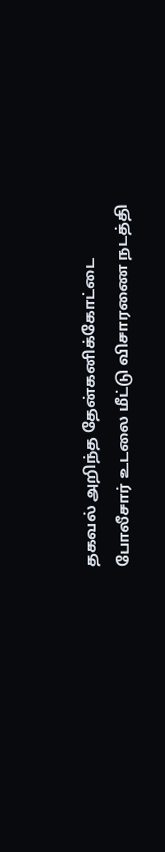தகவல் அறிந்த தேன்கனிக்கோட்டை போலீசார் உடலை மீட்டு விசாரணை நடத்தி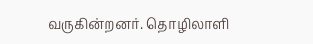வருகின்றனர். தொழிலாளி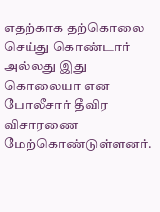எதற்காக தற்கொலை செய்து கொண்டார் அல்லது இது கொலையா என போலீசார் தீவிர விசாரணை மேற்கொண்டுள்ளனர்.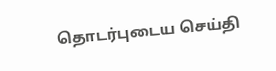தொடர்புடைய செய்தி